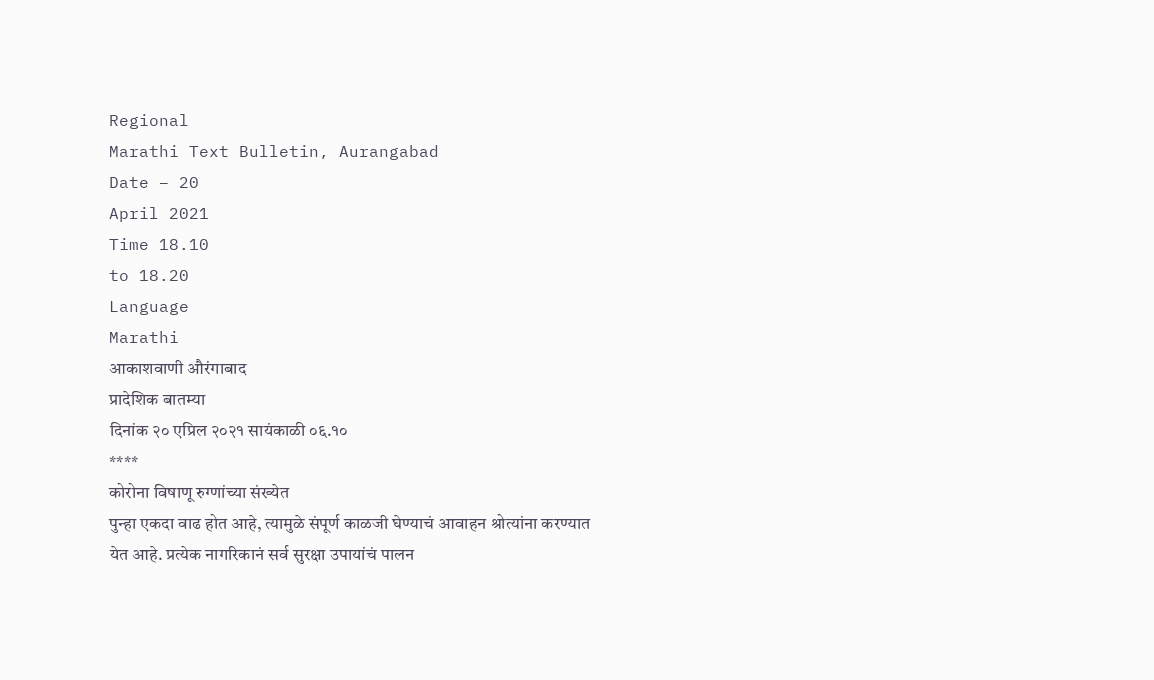Regional
Marathi Text Bulletin, Aurangabad
Date – 20
April 2021
Time 18.10
to 18.20
Language
Marathi
आकाशवाणी औरंगाबाद
प्रादेशिक बातम्या
दिनांक २० एप्रिल २०२१ सायंकाळी ०६.१०
****
कोरोना विषाणू रुग्णांच्या संख्येत
पुन्हा एकदा वाढ होत आहे, त्यामुळे संपूर्ण काळजी घेण्याचं आवाहन श्रोत्यांना करण्यात
येत आहे. प्रत्येक नागरिकानं सर्व सुरक्षा उपायांचं पालन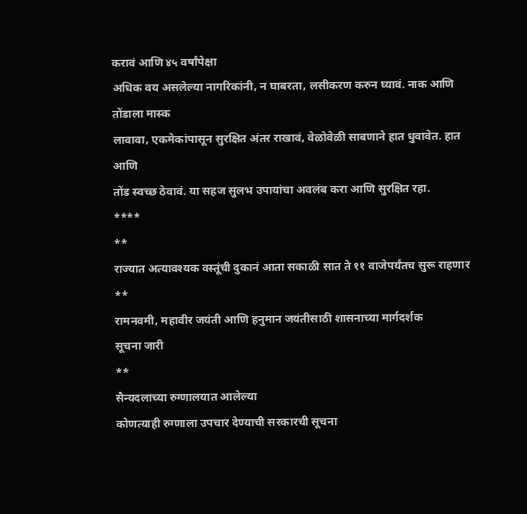करावं आणि ४५ वर्षांपेक्षा
अधिक वय असलेल्या नागरिकांनी, न घाबरता, लसीकरण करुन घ्यावं. नाक आणि तोंडाला मास्क
लावावा, एकमेकांपासून सुरक्षित अंतर राखावं, वेळोवेळी साबणाने हात धुवावेत. हात आणि
तोंड स्वच्छ ठेवावं. या सहज सुलभ उपायांचा अवलंब करा आणि सुरक्षित रहा.
****
**
राज्यात अत्यावश्यक वस्तूंची दुकानं आता सकाळी सात ते ११ वाजेपर्यंतच सुरू राहणार
**
रामनवमी, महावीर जयंती आणि हनुमान जयंतीसाठी शासनाच्या मार्गदर्शक
सूचना जारी
**
सैन्यदलाच्या रुग्णालयात आलेल्या
कोणत्याही रुग्णाला उपचार देण्याची सरकारची सूचना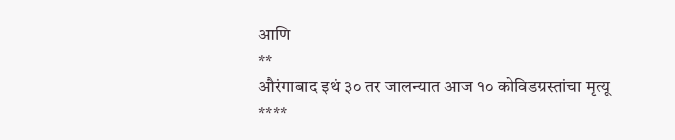आणि
**
औरंगाबाद इथं ३० तर जालन्यात आज १० कोविडग्रस्तांचा मृत्यू
****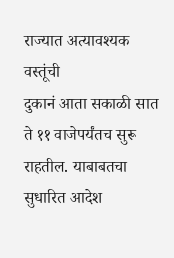राज्यात अत्यावश्यक वस्तूंची
दुकानं आता सकाळी सात ते ११ वाजेपर्यंतच सुरू राहतील. याबाबतचा सुधारित आदेश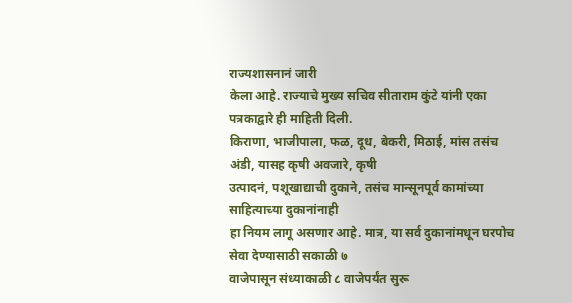राज्यशासनानं जारी
केला आहे. राज्याचे मुख्य सचिव सीताराम कुंटे यांनी एका पत्रकाद्वारे ही माहिती दिली.
किराणा, भाजीपाला, फळ, दूध, बेकरी, मिठाई, मांस तसंच अंडी, यासह कृषी अवजारे, कृषी
उत्पादनं, पशूखाद्याची दुकाने, तसंच मान्सूनपूर्व कामांच्या साहित्याच्या दुकानांनाही
हा नियम लागू असणार आहे. मात्र, या सर्व दुकानांमधून घरपोच सेवा देण्यासाठी सकाळी ७
वाजेपासून संध्याकाळी ८ वाजेपर्यंत सुरू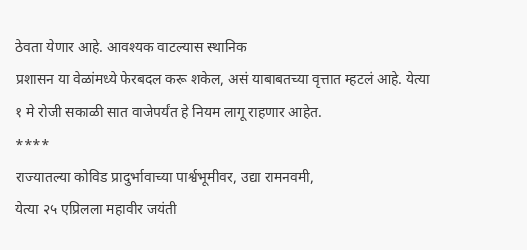ठेवता येणार आहे. आवश्यक वाटल्यास स्थानिक
प्रशासन या वेळांमध्ये फेरबदल करू शकेल, असं याबाबतच्या वृत्तात म्हटलं आहे. येत्या
१ मे रोजी सकाळी सात वाजेपर्यंत हे नियम लागू राहणार आहेत.
****
राज्यातल्या कोविड प्रादुर्भावाच्या पार्श्वभूमीवर, उद्या रामनवमी,
येत्या २५ एप्रिलला महावीर जयंती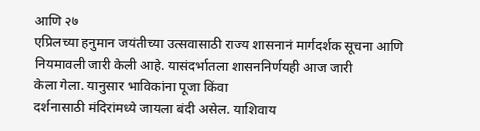आणि २७
एप्रिलच्या हनुमान जयंतीच्या उत्सवासाठी राज्य शासनानं मार्गदर्शक सूचना आणि
नियमावली जारी केली आहे. यासंदर्भातला शासननिर्णयही आज जारी
केला गेला. यानुसार भाविकांना पूजा किंवा
दर्शनासाठी मंदिरांमध्ये जायला बंदी असेल. याशिवाय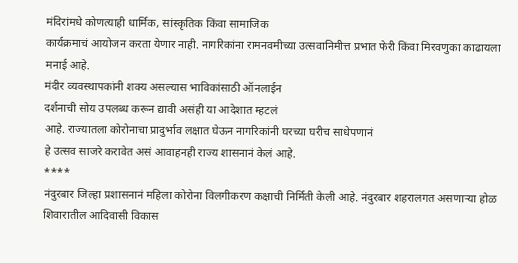मंदिरांमधे कोणत्याही धार्मिक, सांस्कृतिक किंवा सामाजिक
कार्यक्रमाचं आयोजन करता येणार नाही. नागरिकांना रामनवमीच्या उत्सवानिमीत्त प्रभात फेरी किंवा मिरवणुका काढायला मनाई आहे.
मंदीर व्यवस्थापकांनी शक्य असल्यास भाविकांसाठी ऑनलाईन
दर्शनाची सोय उपलब्ध करून द्यावी असंही या आदेशात म्हटलं
आहे. राज्यातला कोरोनाचा प्रादुर्भाव लक्षात घेऊन नागरिकांनी घरच्या घरीच साधेपणानं
हे उत्सव साजरे करावेत असं आवाहनही राज्य शासनानं केलं आहे.
****
नंदुरबार जिल्हा प्रशासनानं महिला कोरोना विलगीकरण कक्षाची निर्मिती केली आहे. नंदुरबार शहरालगत असणाऱ्या होळ शिवारातील आदिवासी विकास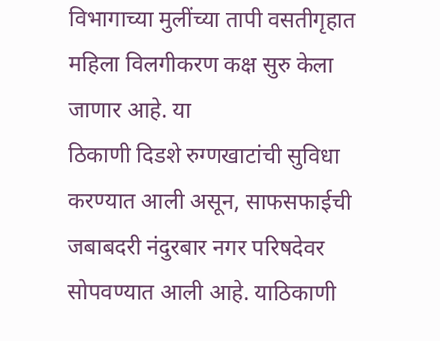विभागाच्या मुलींच्या तापी वसतीगृहात महिला विलगीकरण कक्ष सुरु केला जाणार आहे. या
ठिकाणी दिडशे रुग्णखाटांची सुविधा करण्यात आली असून, साफसफाईची जबाबदरी नंदुरबार नगर परिषदेवर सोपवण्यात आली आहे. याठिकाणी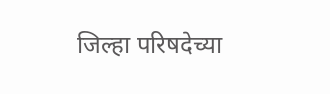जिल्हा परिषदेच्या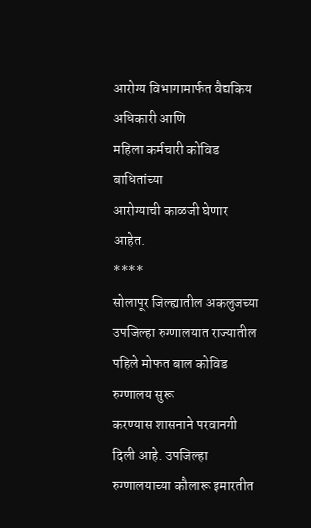आरोग्य विभागामार्फत वैद्यकिय अधिकारी आणि
महिला कर्मचारी कोविड बाधितांच्या
आरोग्याची काळजी घेणार आहेत.
****
सोलापूर जिल्ह्यातील अकलुजच्या उपजिल्हा रुग्णालयात राज्यातील पहिले मोफत बाल कोविड रुग्णालय सुरू
करण्यास शासनाने परवानगी दिली आहे. उपजिल्हा रुग्णालयाच्या कौलारू इमारतीत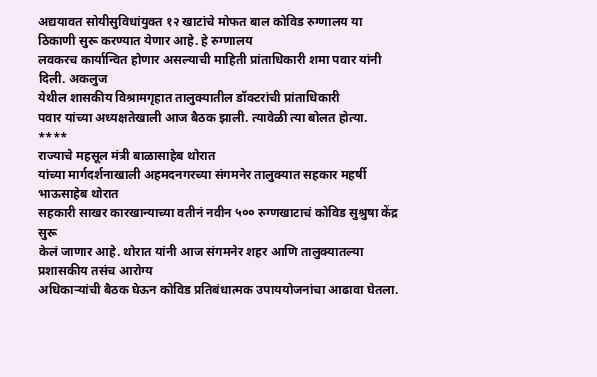अद्ययावत सोयीसुविधांयुक्त १२ खाटांचे मोफत बाल कोविड रुग्णालय या ठिकाणी सुरू करण्यात येणार आहे. हे रुग्णालय
लवकरच कार्यान्वित होणार असल्याची माहिती प्रांताधिकारी शमा पवार यांनी दिली. अकलुज
येथील शासकीय विश्रामगृहात तालुक्यातील डॉक्टरांची प्रांताधिकारी
पवार यांच्या अध्यक्षतेखाली आज बैठक झाली. त्यावेळी त्या बोलत होत्या.
****
राज्याचे महसूल मंत्री बाळासाहेब थोरात
यांच्या मार्गदर्शनाखाली अहमदनगरच्या संगमनेर तालुक्यात सहकार महर्षी भाऊसाहेब थोरात
सहकारी साखर कारखान्याच्या वतीनं नवीन ५०० रुग्णखाटाचं कोविड सुश्रुषा केंद्र सुरू
केलं जाणार आहे. थोरात यांनी आज संगमनेर शहर आणि तालुक्यातल्या प्रशासकीय तसंच आरोग्य
अधिकाऱ्यांची बैठक घेऊन कोविड प्रतिबंधात्मक उपाययोजनांचा आढावा घेतला.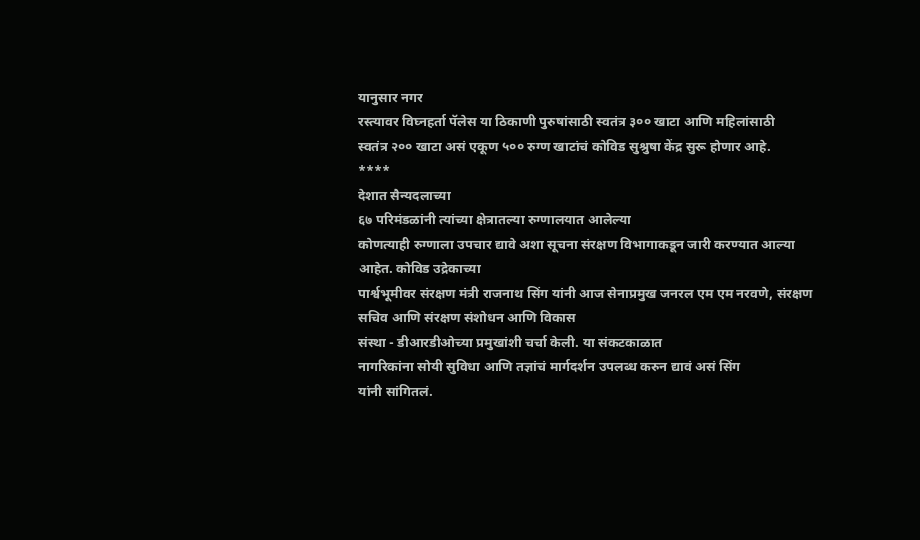यानुसार नगर
रस्त्यावर विघ्नहर्ता पॅलेस या ठिकाणी पुरुषांसाठी स्वतंत्र ३०० खाटा आणि महिलांसाठी
स्वतंत्र २०० खाटा असं एकूण ५०० रुग्ण खाटांचं कोविड सुश्रुषा केंद्र सुरू होणार आहे.
****
देशात सैन्यदलाच्या
६७ परिमंडळांनी त्यांच्या क्षेत्रातल्या रुग्णालयात आलेल्या
कोणत्याही रुग्णाला उपचार द्यावे अशा सूचना संरक्षण विभागाकडून जारी करण्यात आल्या आहेत. कोविड उद्रेकाच्या
पार्श्वभूमीवर संरक्षण मंत्री राजनाथ सिंग यांनी आज सेनाप्रमुख जनरल एम एम नरवणे, संरक्षण सचिव आणि संरक्षण संशोधन आणि विकास
संस्था - डीआरडीओच्या प्रमुखांशी चर्चा केली. या संकटकाळात
नागरिकांना सोयी सुविधा आणि तज्ञांचं मार्गदर्शन उपलब्ध करुन द्यावं असं सिंग
यांनी सांगितलं.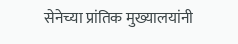सेनेच्या प्रांतिक मुख्यालयांनी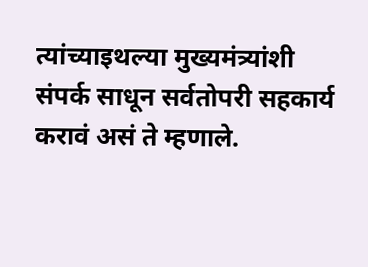त्यांच्याइथल्या मुख्यमंत्र्यांशी
संपर्क साधून सर्वतोपरी सहकार्य करावं असं ते म्हणाले.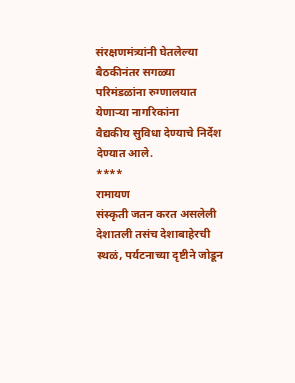संरक्षणमंत्र्यांनी घेतलेल्या
बैठकीनंतर सगळ्या परिमंडळांना रुग्णालयात येणाऱ्या नागरिकांना
वैद्यकीय सुविधा देण्याचे निर्देश देण्यात आले.
****
रामायण
संस्कृती जतन करत असलेली देशातली तसंच देशाबाहेरची स्थळं, पर्यटनाच्या दृष्टीने जोडून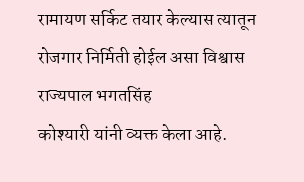रामायण सर्किट तयार केल्यास त्यातून रोजगार निर्मिती होईल असा विश्वास राज्यपाल भगतसिंह
कोश्यारी यांनी व्यक्त केला आहे.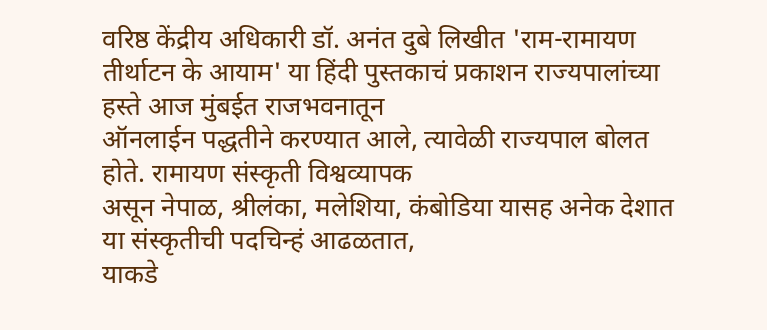वरिष्ठ केंद्रीय अधिकारी डॉ. अनंत दुबे लिखीत 'राम-रामायण
तीर्थाटन के आयाम' या हिंदी पुस्तकाचं प्रकाशन राज्यपालांच्या हस्ते आज मुंबईत राजभवनातून
ऑनलाईन पद्धतीने करण्यात आले, त्यावेळी राज्यपाल बोलत होते. रामायण संस्कृती विश्वव्यापक
असून नेपाळ, श्रीलंका, मलेशिया, कंबोडिया यासह अनेक देशात या संस्कृतीची पदचिन्हं आढळतात,
याकडे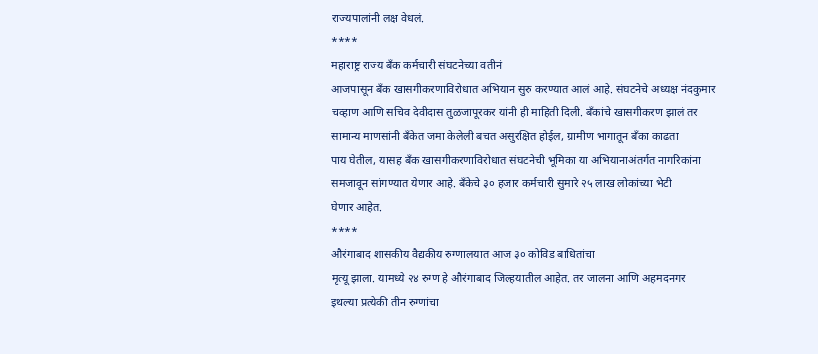राज्यपालांनी लक्ष वेधलं.
****
महाराष्ट्र राज्य बँक कर्मचारी संघटनेच्या वतीनं
आजपासून बँक खासगीकरणाविरोधात अभियान सुरु करण्यात आलं आहे. संघटनेचे अध्यक्ष नंदकुमार
चव्हाण आणि सचिव देवीदास तुळजापूरकर यांनी ही माहिती दिली. बँकांचे खासगीकरण झालं तर
सामान्य माणसांनी बँकेत जमा केलेली बचत असुरक्षित होईल, ग्रामीण भागातून बँका काढता
पाय घेतील, यासह बँक खासगीकरणाविरोधात संघटनेची भूमिका या अभियानाअंतर्गत नागरिकांना
समजावून सांगण्यात येणार आहे. बँकेचे ३० हजार कर्मचारी सुमारे २५ लाख लोकांच्या भेटी
घेणार आहेत.
****
औरंगाबाद शासकीय वैद्यकीय रुग्णालयात आज ३० कोविड बाधितांचा
मृत्यू झाला. यामध्ये २४ रुग्ण हे औरंगाबाद जिल्हयातील आहेत. तर जालना आणि अहमदनगर
इथल्या प्रत्येकी तीन रुग्णांचा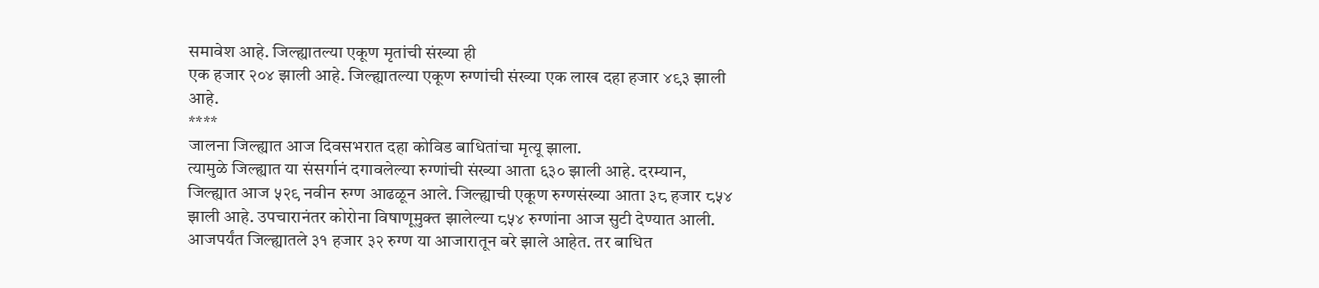समावेश आहे. जिल्ह्यातल्या एकूण मृतांची संख्या ही
एक हजार २०४ झाली आहे. जिल्ह्यातल्या एकूण रुग्णांची संख्या एक लाख दहा हजार ४९३ झाली
आहे.
****
जालना जिल्ह्यात आज दिवसभरात दहा कोविड बाधितांचा मृत्यू झाला.
त्यामुळे जिल्ह्यात या संसर्गानं दगावलेल्या रुग्णांची संख्या आता ६३० झाली आहे. दरम्यान,
जिल्ह्यात आज ५२९ नवीन रुग्ण आढळून आले. जिल्ह्याची एकूण रुग्णसंख्या आता ३८ हजार ८५४
झाली आहे. उपचारानंतर कोरोना विषाणूमुक्त झालेल्या ८५४ रुग्णांना आज सुटी देण्यात आली.
आजपर्यंत जिल्ह्यातले ३१ हजार ३२ रुग्ण या आजारातून बरे झाले आहेत. तर बाधित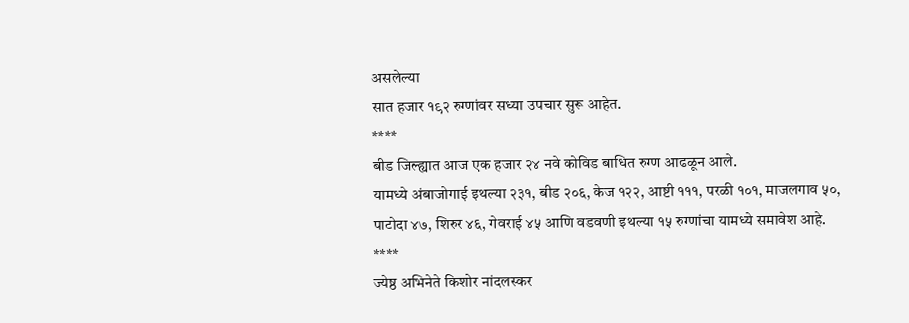असलेल्या
सात हजार १९२ रुग्णांवर सध्या उपचार सुरू आहेत.
****
बीड जिल्ह्यात आज एक हजार २४ नवे कोविड बाधित रुग्ण आढळून आले.
यामध्ये अंबाजोगाई इथल्या २३१, बीड २०६, केज १२२, आष्टी १११, परळी १०१, माजलगाव ५०,
पाटोदा ४७, शिरुर ४६, गेवराई ४५ आणि वडवणी इथल्या १५ रुग्णांचा यामध्ये समावेश आहे.
****
ज्येष्ठ अभिनेते किशोर नांदलस्कर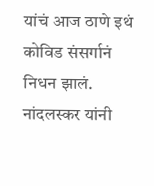यांचं आज ठाणे इथं कोविड संसर्गानं
निधन झालं. नांदलस्कर यांनी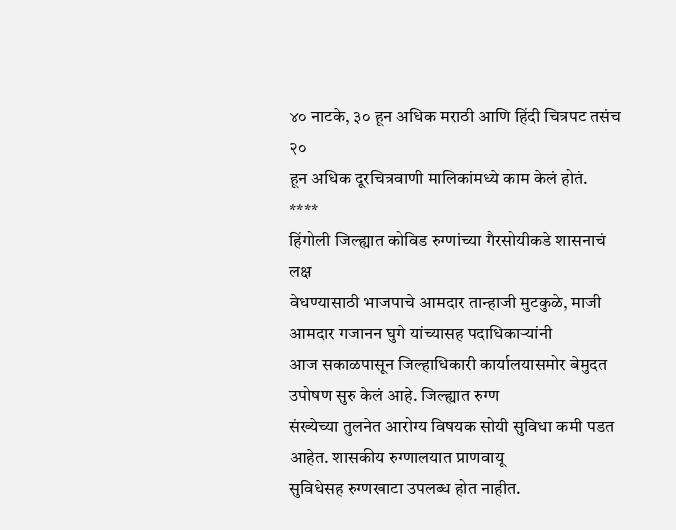४० नाटके, ३० हून अधिक मराठी आणि हिंदी चित्रपट तसंच २०
हून अधिक दूरचित्रवाणी मालिकांमध्ये काम केलं होतं.
****
हिंगोली जिल्ह्यात कोविड रुग्णांच्या गैरसोयीकडे शासनाचं लक्ष
वेधण्यासाठी भाजपाचे आमदार तान्हाजी मुटकुळे, माजी आमदार गजानन घुगे यांच्यासह पदाधिकाऱ्यांनी
आज सकाळपासून जिल्हाधिकारी कार्यालयासमोर बेमुदत उपोषण सुरु केलं आहे. जिल्ह्यात रुग्ण
संख्येच्या तुलनेत आरोग्य विषयक सोयी सुविधा कमी पडत आहेत. शासकीय रुग्णालयात प्राणवायू
सुविधेसह रुग्णखाटा उपलब्ध होत नाहीत.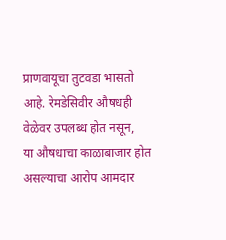प्राणवायूचा तुटवडा भासतो आहे. रेमडेसिवीर औषधही वेळेवर उपलब्ध होत नसून,
या औषधाचा काळाबाजार होत असल्याचा आरोप आमदार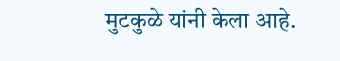मुटकुळे यांनी केला आहे.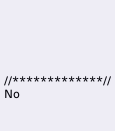//*************//
No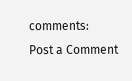comments:
Post a Comment